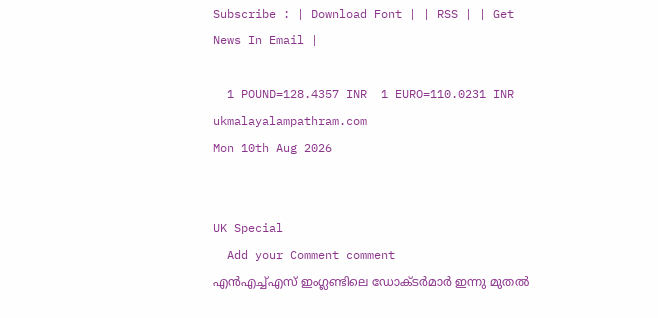Subscribe : | Download Font | | RSS | | Get News In Email |

  1 POUND=128.4357 INR  1 EURO=110.0231 INR
ukmalayalampathram.com
Mon 10th Aug 2026


UK Special
  Add your Comment comment
എന്‍എച്ച്എസ് ഇംഗ്ലണ്ടിലെ ഡോക്ടര്‍മാര്‍ ഇന്നു മുതല്‍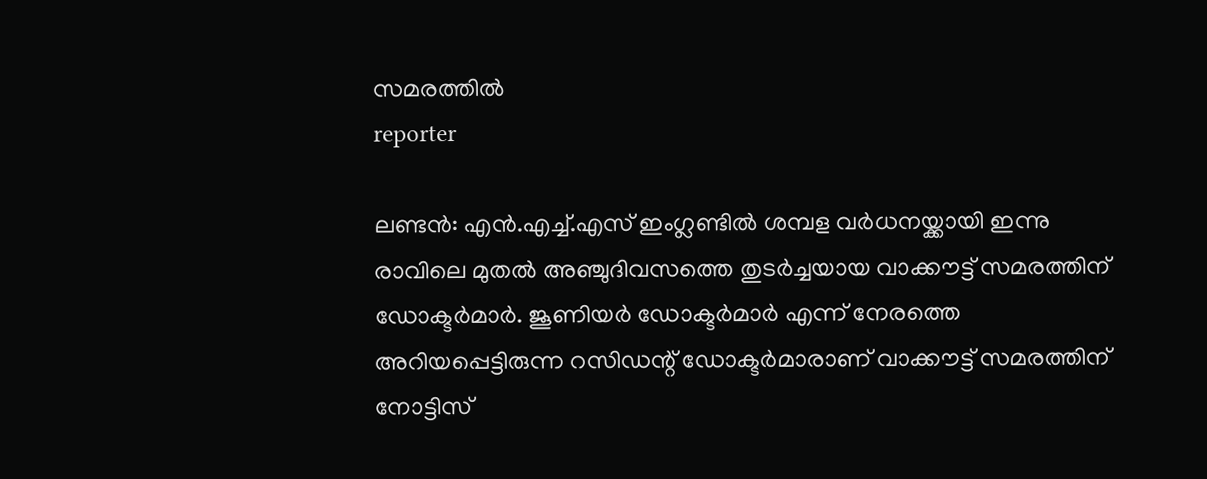സമരത്തില്‍
reporter

ലണ്ടന്‍: എന്‍.എച്ച്.എസ് ഇംഗ്ലണ്ടില്‍ ശമ്പള വര്‍ധനയ്ക്കായി ഇന്നു രാവിലെ മുതല്‍ അഞ്ചുദിവസത്തെ തുടര്‍ച്ചയായ വാക്കൗട്ട് സമരത്തിന് ഡോക്ടര്‍മാര്‍. ജൂണിയര്‍ ഡോക്ടര്‍മാര്‍ എന്ന് നേരത്തെ അറിയപ്പെട്ടിരുന്ന റസിഡന്റ് ഡോക്ടര്‍മാരാണ് വാക്കൗട്ട് സമരത്തിന് നോട്ടിസ്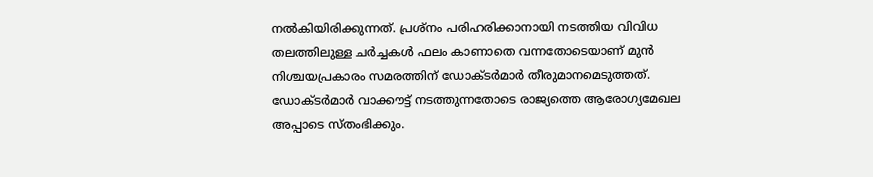നല്‍കിയിരിക്കുന്നത്. പ്രശ്‌നം പരിഹരിക്കാനായി നടത്തിയ വിവിധ തലത്തിലുള്ള ചര്‍ച്ചകള്‍ ഫലം കാണാതെ വന്നതോടെയാണ് മുന്‍ നിശ്ചയപ്രകാരം സമരത്തിന് ഡോക്ടര്‍മാര്‍ തീരുമാനമെടുത്തത്. ഡോക്ടര്‍മാര്‍ വാക്കൗട്ട് നടത്തുന്നതോടെ രാജ്യത്തെ ആരോഗ്യമേഖല അപ്പാടെ സ്തംഭിക്കും.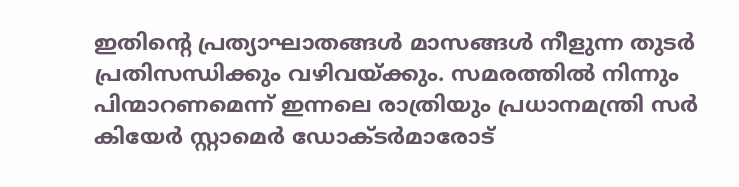ഇതിന്റെ പ്രത്യാഘാതങ്ങള്‍ മാസങ്ങള്‍ നീളുന്ന തുടര്‍ പ്രതിസന്ധിക്കും വഴിവയ്ക്കും. സമരത്തില്‍ നിന്നും പിന്മാറണമെന്ന് ഇന്നലെ രാത്രിയും പ്രധാനമന്ത്രി സര്‍ കിയേര്‍ സ്റ്റാമെര്‍ ഡോക്ടര്‍മാരോട്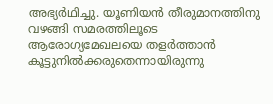അഭ്യര്‍ഥിച്ചു. യൂണിയന്‍ തീരുമാനത്തിനു വഴങ്ങി സമരത്തിലൂടെ ആരോഗ്യമേഖലയെ തളര്‍ത്താന്‍ കൂട്ടുനില്‍ക്കരുതെന്നായിരുന്നു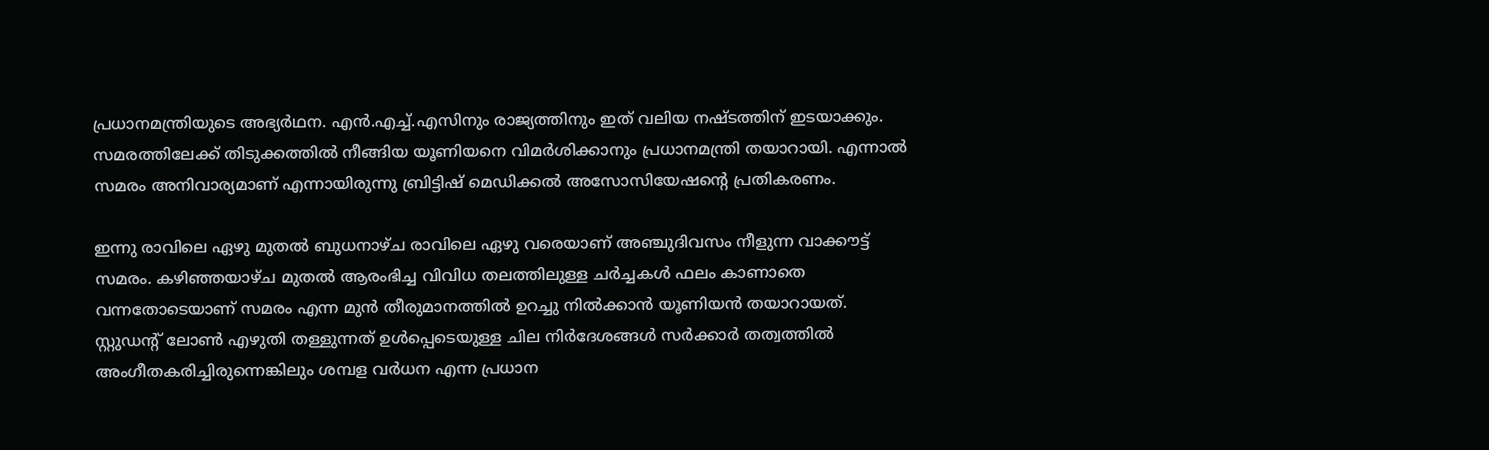പ്രധാനമന്ത്രിയുടെ അഭ്യര്‍ഥന. എന്‍.എച്ച്.എസിനും രാജ്യത്തിനും ഇത് വലിയ നഷ്ടത്തിന് ഇടയാക്കും. സമരത്തിലേക്ക് തിടുക്കത്തില്‍ നീങ്ങിയ യൂണിയനെ വിമര്‍ശിക്കാനും പ്രധാനമന്ത്രി തയാറായി. എന്നാല്‍ സമരം അനിവാര്യമാണ് എന്നായിരുന്നു ബ്രിട്ടിഷ് മെഡിക്കല്‍ അസോസിയേഷന്റെ പ്രതികരണം.

ഇന്നു രാവിലെ ഏഴു മുതല്‍ ബുധനാഴ്ച രാവിലെ ഏഴു വരെയാണ് അഞ്ചുദിവസം നീളുന്ന വാക്കൗട്ട് സമരം. കഴിഞ്ഞയാഴ്ച മുതല്‍ ആരംഭിച്ച വിവിധ തലത്തിലുള്ള ചര്‍ച്ചകള്‍ ഫലം കാണാതെ വന്നതോടെയാണ് സമരം എന്ന മുന്‍ തീരുമാനത്തില്‍ ഉറച്ചു നില്‍ക്കാന്‍ യൂണിയന്‍ തയാറായത്. സ്റ്റുഡന്റ് ലോണ്‍ എഴുതി തള്ളുന്നത് ഉള്‍പ്പെടെയുള്ള ചില നിര്‍ദേശങ്ങള്‍ സര്‍ക്കാര്‍ തത്വത്തില്‍ അംഗീതകരിച്ചിരുന്നെങ്കിലും ശമ്പള വര്‍ധന എന്ന പ്രധാന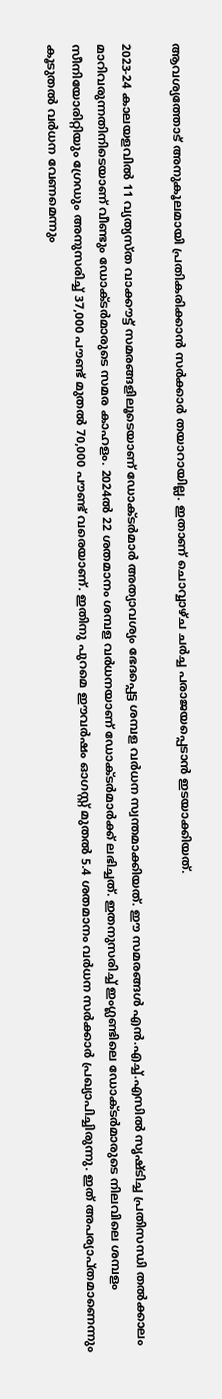ആവശ്യത്തോട് അനുകൂലമായി പ്രതികരിക്കാന്‍ സര്‍ക്കാര്‍ തയാറായില്ല. ഇതാണ് ചൊവ്വാഴ്ച ചര്‍ച്ച പരാജയപ്പെടാന്‍ ഇടയാക്കിയത്.

2023-24 കാലയളവില്‍ 11 വ്യത്യസ്ത വാക്കൗട്ട് സമരങ്ങളിലൂടെയാണ് ഡോക്ടര്‍മാര്‍ അത്യാവശ്യം ഭേദപ്പെട്ട ശമ്പള വര്‍ധന സ്വന്തമാക്കിയത്. ഈ സമരങ്ങള്‍ എന്‍.എച്ച്.എസില്‍ സൃഷ്ടിച്ച പ്രതിസന്ധി തല്‍ക്കാലം മാറിവരുന്നതിനിടെയാണ് വീണ്ടും ഡോക്ടര്‍മാരുടെ സമര കാഹളം. 2024ല്‍ 22 ശതമാനം ശമ്പള വര്‍ധനയാണ് ഡോക്ടര്‍മാര്‍ക്ക് ലഭിച്ചത്. ഇതനുസരിച്ച് ഇംഗ്ലണ്ടിലെ ഡോക്ടര്‍മാരുടെ നിലവിലെ ശമ്പളം സീനിയോരിറ്റിയും ഗ്രേഡും അനുസരിച്ച് 37,000 പൗണ്ട് മുതല്‍ 70,000 പൗണ്ട് വരെയാണ്. ഇതിനു പുറമെ ഈവര്‍ഷം ഓഗസ്റ്റ് മുതല്‍ 5.4 ശതമാനം വര്‍ധന സര്‍ക്കാര്‍ പ്രഖ്യാപിച്ചിരുന്നു. ഇത് അപര്യാപ്തമാണെന്നും കൂടുതല്‍ വര്‍ധന വേണമെന്നും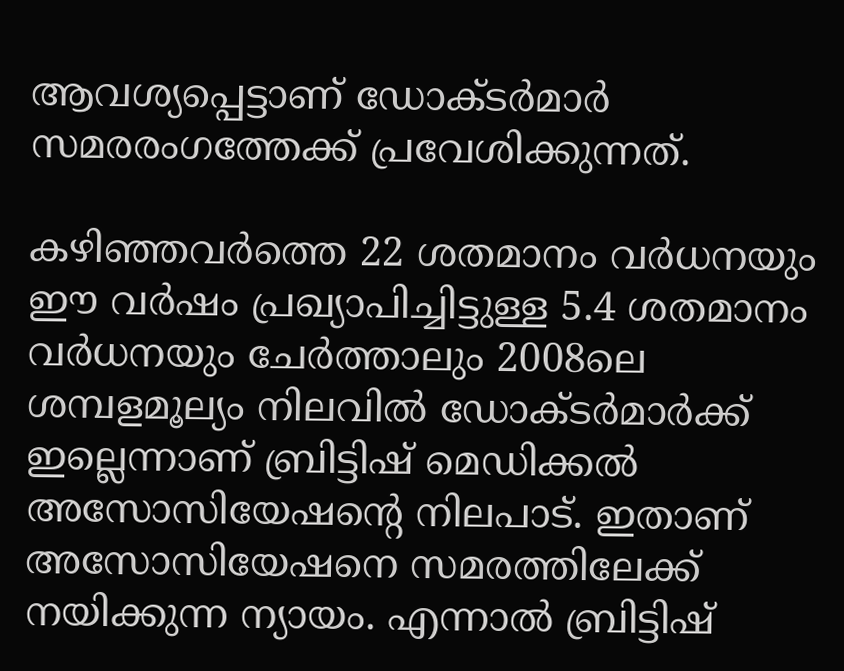ആവശ്യപ്പെട്ടാണ് ഡോക്ടര്‍മാര്‍ സമരരംഗത്തേക്ക് പ്രവേശിക്കുന്നത്.

കഴിഞ്ഞവര്‍ത്തെ 22 ശതമാനം വര്‍ധനയും ഈ വര്‍ഷം പ്രഖ്യാപിച്ചിട്ടുള്ള 5.4 ശതമാനം വര്‍ധനയും ചേര്‍ത്താലും 2008ലെ ശമ്പളമൂല്യം നിലവില്‍ ഡോക്ടര്‍മാര്‍ക്ക് ഇല്ലെന്നാണ് ബ്രിട്ടിഷ് മെഡിക്കല്‍ അസോസിയേഷന്റെ നിലപാട്. ഇതാണ് അസോസിയേഷനെ സമരത്തിലേക്ക് നയിക്കുന്ന ന്യായം. എന്നാല്‍ ബ്രിട്ടിഷ്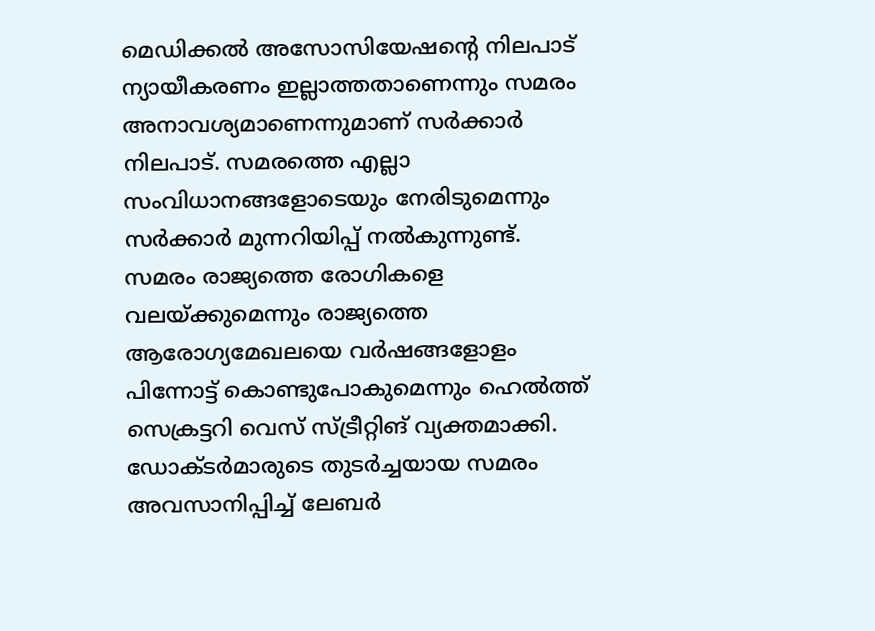മെഡിക്കല്‍ അസോസിയേഷന്റെ നിലപാട് ന്യായീകരണം ഇല്ലാത്തതാണെന്നും സമരം അനാവശ്യമാണെന്നുമാണ് സര്‍ക്കാര്‍ നിലപാട്. സമരത്തെ എല്ലാ സംവിധാനങ്ങളോടെയും നേരിടുമെന്നും സര്‍ക്കാര്‍ മുന്നറിയിപ്പ് നല്‍കുന്നുണ്ട്. സമരം രാജ്യത്തെ രോഗികളെ വലയ്ക്കുമെന്നും രാജ്യത്തെ ആരോഗ്യമേഖലയെ വര്‍ഷങ്ങളോളം പിന്നോട്ട് കൊണ്ടുപോകുമെന്നും ഹെല്‍ത്ത് സെക്രട്ടറി വെസ് സ്ട്രീറ്റിങ് വ്യക്തമാക്കി. ഡോക്ടര്‍മാരുടെ തുടര്‍ച്ചയായ സമരം അവസാനിപ്പിച്ച് ലേബര്‍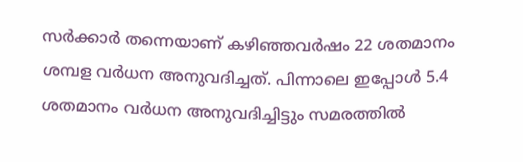സര്‍ക്കാര്‍ തന്നെയാണ് കഴിഞ്ഞവര്‍ഷം 22 ശതമാനം ശമ്പള വര്‍ധന അനുവദിച്ചത്. പിന്നാലെ ഇപ്പോള്‍ 5.4 ശതമാനം വര്‍ധന അനുവദിച്ചിട്ടും സമരത്തില്‍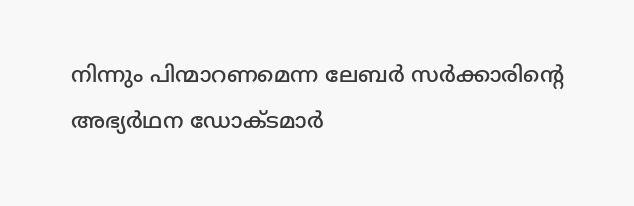നിന്നും പിന്മാറണമെന്ന ലേബര്‍ സര്‍ക്കാരിന്റെ അഭ്യര്‍ഥന ഡോക്ടമാര്‍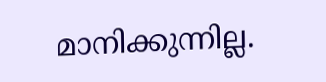മാനിക്കുന്നില്ല.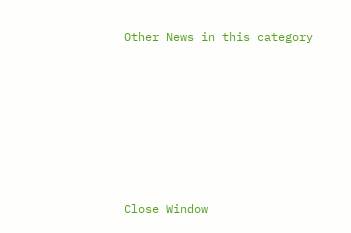Other News in this category








Close Window